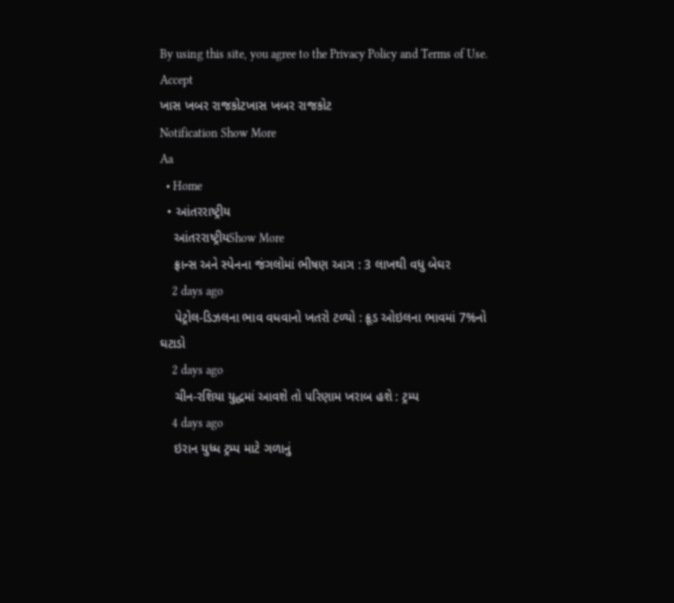By using this site, you agree to the Privacy Policy and Terms of Use.
Accept
ખાસ ખબર રાજકોટખાસ ખબર રાજકોટ
Notification Show More
Aa
  • Home
  • આંતરરાષ્ટ્રીય
    આંતરરાષ્ટ્રીયShow More
    ફ્રાન્સ અને સ્પેનના જંગલોમાં ભીષણ આગ : 3 લાખથી વધુ બેઘર
    2 days ago
    પેટ્રોલ-ડિઝલના ભાવ વધવાનો ખતરો ટળ્યો : ક્રૂડ ઓઇલના ભાવમાં 7%નો ઘટાડો
    2 days ago
    ચીન-રશિયા યુદ્ધમાં આવશે તો પરિણામ ખરાબ હશે : ટ્રમ્પ
    4 days ago
    ઇરાન યુધ્ધ ટ્રમ્પ માટે ગળાનું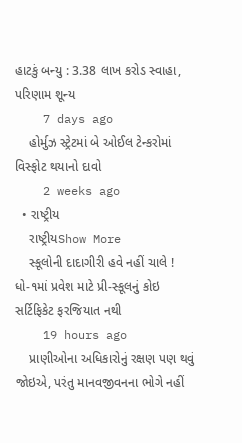હાટકું બન્યુ : 3.38 લાખ કરોડ સ્વાહા, પરિણામ શૂન્ય
    7 days ago
    હોર્મુઝ સ્ટ્રેટમાં બે ઓઈલ ટેન્કરોમાં વિસ્ફોટ થયાનો દાવો
    2 weeks ago
  • રાષ્ટ્રીય
    રાષ્ટ્રીયShow More
    સ્કૂલોની દાદાગીરી હવે નહીં ચાલે ! ધો-૧માં પ્રવેશ માટે પ્રી-સ્કૂલનું કોઇ સર્ટિફિકેટ ફરજિયાત નથી
    19 hours ago
    પ્રાણીઓના અધિકારોનું રક્ષણ પણ થવું જોઇએ, પરંતુ માનવજીવનના ભોગે નહીં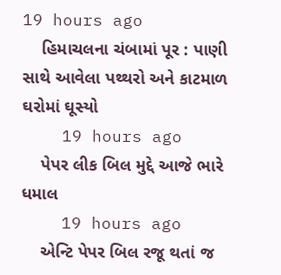19 hours ago
    હિમાચલના ચંબામાં પૂર : પાણી સાથે આવેલા પથ્થરો અને કાટમાળ ઘરોમાં ઘૂસ્યો
    19 hours ago
    પેપર લીક બિલ મુદ્દે આજે ભારે ધમાલ
    19 hours ago
    એન્ટિ પેપર બિલ રજૂ થતાં જ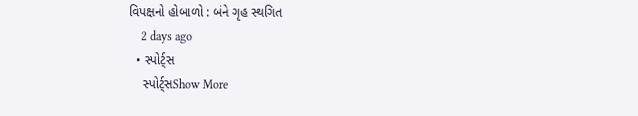વિપક્ષનો હોબાળો : બંને ગૃહ સ્થગિત
    2 days ago
  • સ્પોર્ટ્સ
    સ્પોર્ટ્સShow More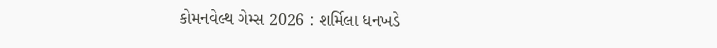કોમનવેલ્થ ગેમ્સ 2026 : શર્મિલા ધનખડે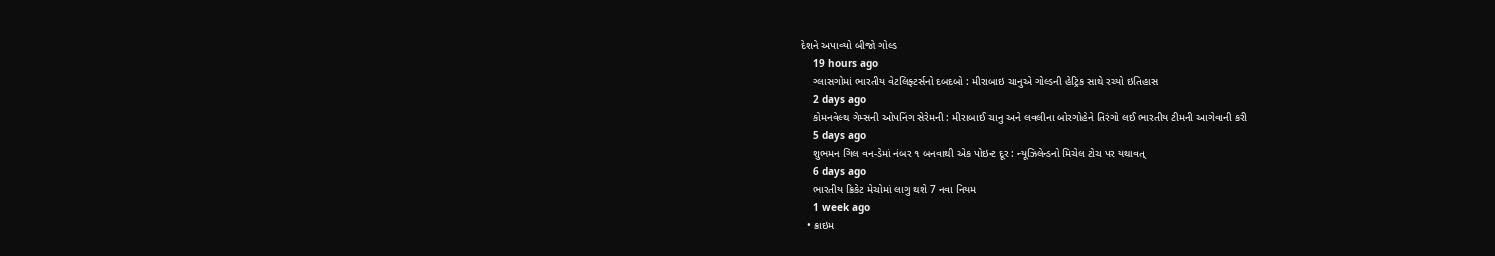દેશને અપાવ્યો બીજો ગોલ્ડ
    19 hours ago
    ગ્લાસગોમાં ભારતીય વેટલિફ્ટર્સનો દબદબો : મીરાબાઇ ચાનુએ ગોલ્ડની હેટ્રિક સાથે રચ્યો ઇતિહાસ
    2 days ago
    કોમનવેલ્થ ગેમ્સની ઓપનિંગ સેરેમની : મીરાબાઈ ચાનુ અને લવલીના બોરગોહેને તિરંગો લઈ ભારતીય ટીમની આગેવાની કરી
    5 days ago
    શુભમન ગિલ વન-ડેમાં નંબર ૧ બનવાથી એક પોઇન્ટ દૂર : ન્યૂઝિલેન્ડનો મિચેલ ટોચ પર યથાવત્
    6 days ago
    ભારતીય ક્રિકેટ મેચોમાં લાગુ થશે 7 નવા નિયમ
    1 week ago
  • ક્રાઇમ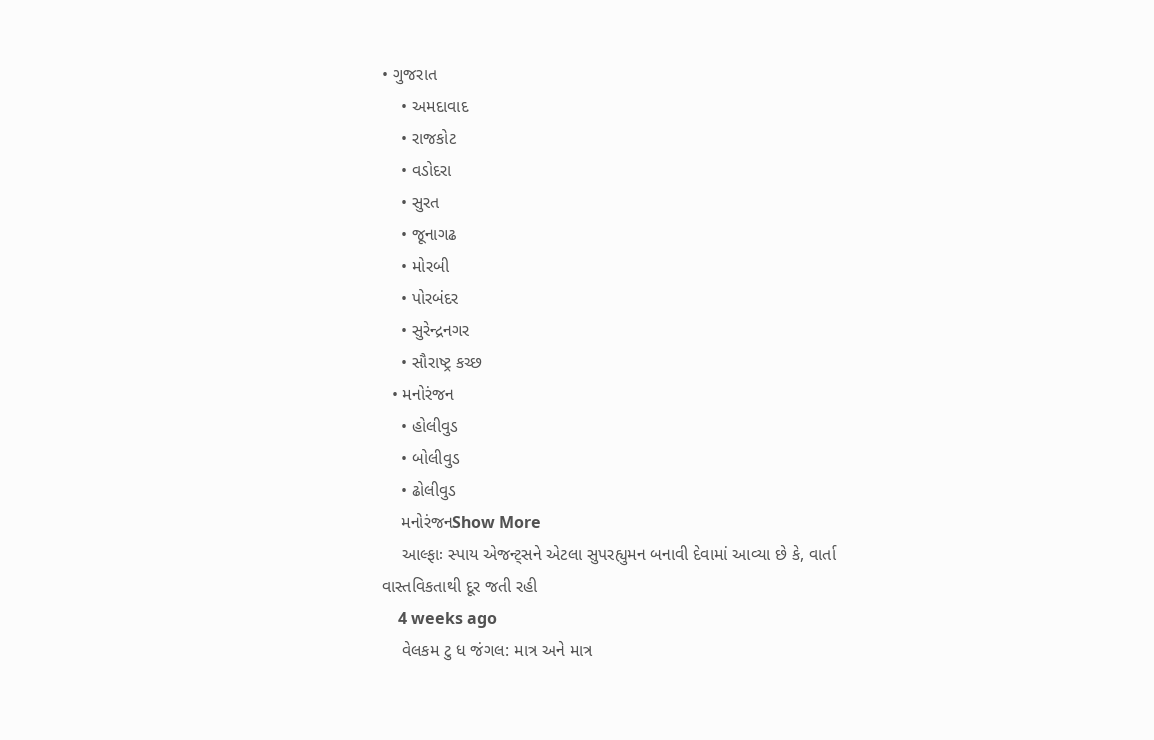• ગુજરાત
    • અમદાવાદ
    • રાજકોટ
    • વડોદરા
    • સુરત
    • જૂનાગઢ
    • મોરબી
    • પોરબંદર
    • સુરેન્દ્રનગર
    • સૌરાષ્ટ્ર કચ્છ
  • મનોરંજન
    • હોલીવુડ
    • બોલીવુડ
    • ઢોલીવુડ
    મનોરંજનShow More
    આલ્ફાઃ સ્પાય એજન્ટ્સને એટલા સુપરહ્યુમન બનાવી દેવામાં આવ્યા છે કે, વાર્તા વાસ્તવિકતાથી દૂર જતી રહી
    4 weeks ago
    વેલકમ ટુ ધ જંગલ: માત્ર અને માત્ર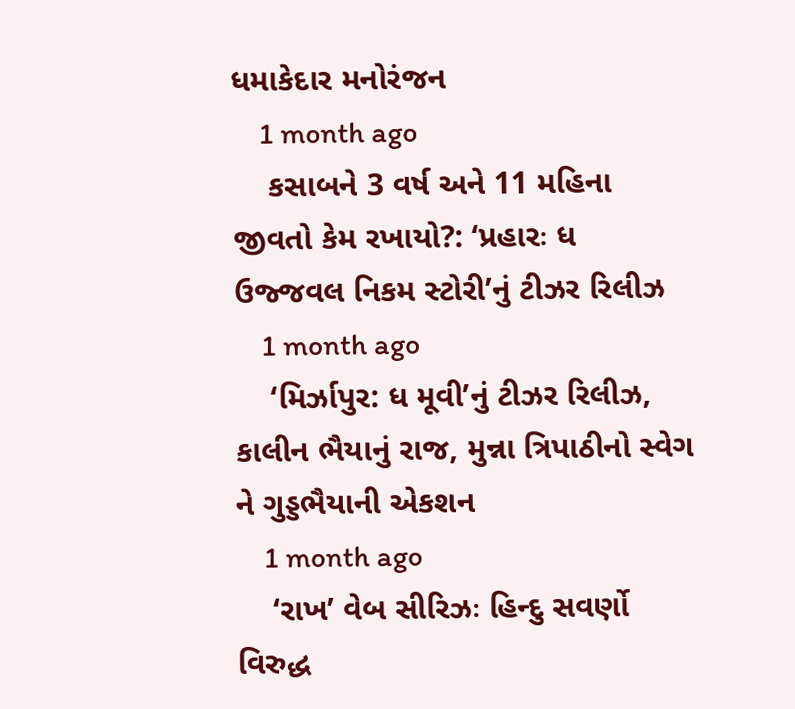ધમાકેદાર મનોરંજન
    1 month ago
    કસાબને 3 વર્ષ અને 11 મહિના જીવતો કેમ રખાયો?: ‘પ્રહારઃ ધ ઉજ્જવલ નિકમ સ્ટોરી’નું ટીઝર રિલીઝ
    1 month ago
    ‘મિર્ઝાપુર: ધ મૂવી’નું ટીઝર રિલીઝ, કાલીન ભૈયાનું રાજ, મુન્ના ત્રિપાઠીનો સ્વેગ ને ગુડ્ડભૈયાની એકશન
    1 month ago
    ‘રાખ’ વેબ સીરિઝઃ હિન્દુ સવર્ણો વિરુદ્ધ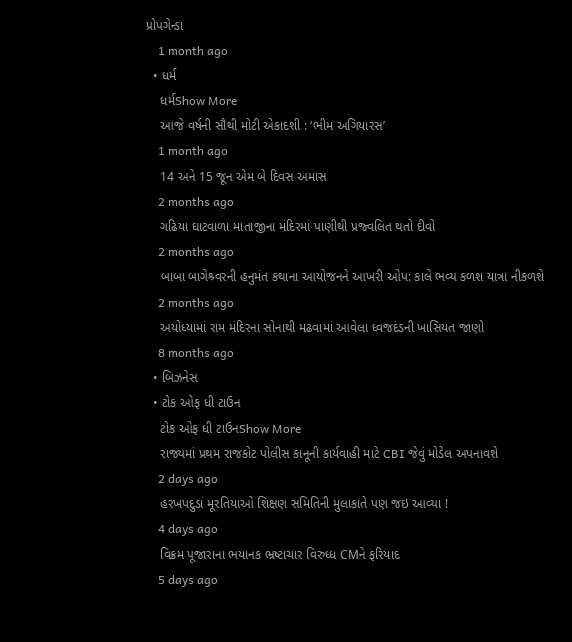પ્રોપગેન્ડા
    1 month ago
  • ધર્મ
    ધર્મShow More
    આજે વર્ષની સૌથી મોટી એકાદશી : ‘ભીમ અગિયારસ’
    1 month ago
    14 અને 15 જૂન એમ બે દિવસ અમાસ
    2 months ago
    ગઢિયા ઘાટવાળા માતાજીના મંદિરમાં પાણીથી પ્રજ્વલિત થતો દીવો
    2 months ago
    બાબા બાગેશ્ર્વરની હનુમંત કથાના આયોજનને આખરી ઓપ: કાલે ભવ્ય કળશ યાત્રા નીકળશે
    2 months ago
    અયોધ્યામાં રામ મંદિરના સોનાથી મઢવામાં આવેલા ધ્વજદંડની ખાસિયત જાણો
    8 months ago
  • બિઝનેસ
  • ટોક ઓફ ધી ટાઉન
    ટોક ઓફ ધી ટાઉનShow More
    રાજ્યમાં પ્રથમ રાજકોટ પોલીસ કાનૂની કાર્યવાહી માટે CBI જેવું મોડેલ અપનાવશે
    2 days ago
    હરખપદુડાં મૂરતિયાઓ શિક્ષણ સમિતિની મુલાકાતે પણ જઇ આવ્યા !
    4 days ago
    વિક્રમ પૂજારાના ભયાનક ભ્રષ્ટાચાર વિરુધ્ધ CMને ફરિયાદ
    5 days ago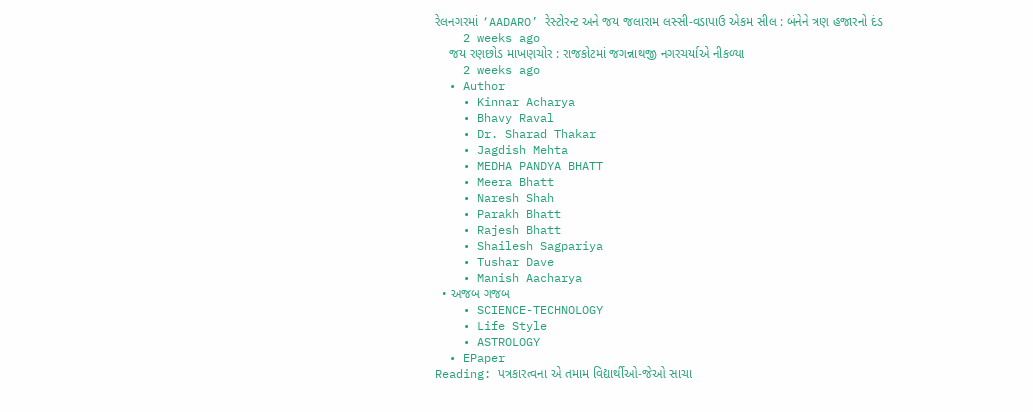રેલનગરમાં ‘AADARO’ રેસ્ટોરન્ટ અને જય જલારામ લસ્સી-વડાપાઉ એકમ સીલ : બંનેને ત્રણ હજારનો દંડ
    2 weeks ago
    જય રણછોડ માખણચોર : રાજકોટમાં જગન્નાથજી નગરચર્યાએ નીકળ્યા
    2 weeks ago
  • Author
    • Kinnar Acharya
    • Bhavy Raval
    • Dr. Sharad Thakar
    • Jagdish Mehta
    • MEDHA PANDYA BHATT
    • Meera Bhatt
    • Naresh Shah
    • Parakh Bhatt
    • Rajesh Bhatt
    • Shailesh Sagpariya
    • Tushar Dave
    • Manish Aacharya
  • અજબ ગજબ
    • SCIENCE-TECHNOLOGY
    • Life Style
    • ASTROLOGY
  • EPaper
Reading: પત્રકારત્વના એ તમામ વિદ્યાર્થીઓ-જેઓ સાચા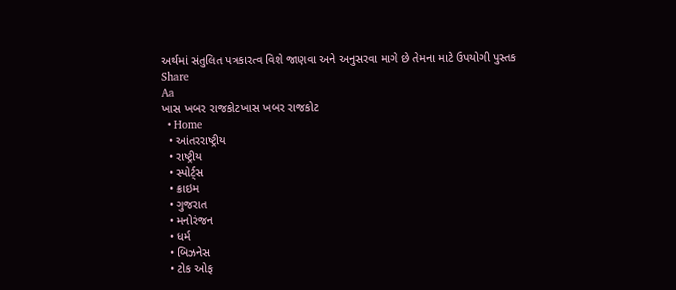અર્થમાં સંતુલિત પત્રકારત્વ વિશે જાણવા અને અનુસરવા માગે છે તેમના માટે ઉપયોગી પુસ્તક
Share
Aa
ખાસ ખબર રાજકોટખાસ ખબર રાજકોટ
  • Home
  • આંતરરાષ્ટ્રીય
  • રાષ્ટ્રીય
  • સ્પોર્ટ્સ
  • ક્રાઇમ
  • ગુજરાત
  • મનોરંજન
  • ધર્મ
  • બિઝનેસ
  • ટોક ઓફ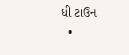ધી ટાઉન
  •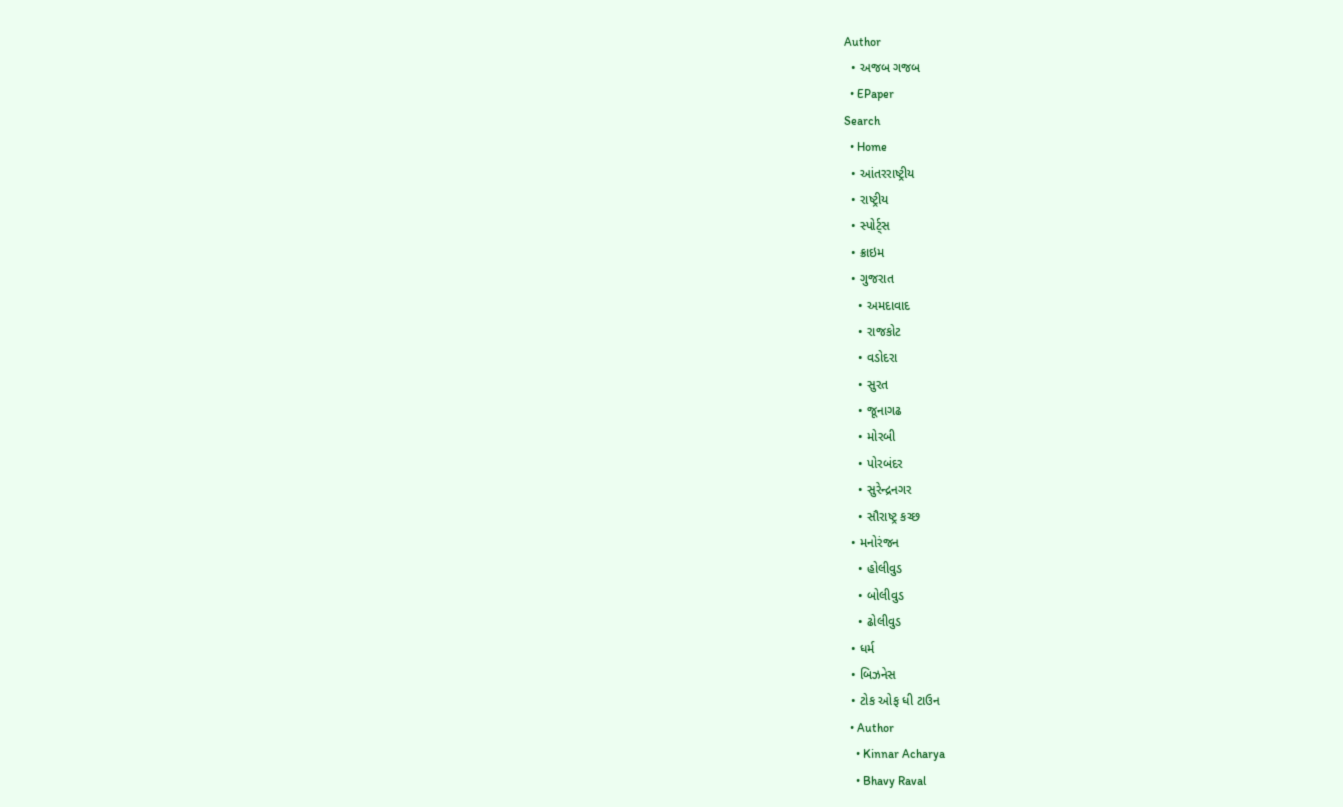Author
  • અજબ ગજબ
  • EPaper
Search
  • Home
  • આંતરરાષ્ટ્રીય
  • રાષ્ટ્રીય
  • સ્પોર્ટ્સ
  • ક્રાઇમ
  • ગુજરાત
    • અમદાવાદ
    • રાજકોટ
    • વડોદરા
    • સુરત
    • જૂનાગઢ
    • મોરબી
    • પોરબંદર
    • સુરેન્દ્રનગર
    • સૌરાષ્ટ્ર કચ્છ
  • મનોરંજન
    • હોલીવુડ
    • બોલીવુડ
    • ઢોલીવુડ
  • ધર્મ
  • બિઝનેસ
  • ટોક ઓફ ધી ટાઉન
  • Author
    • Kinnar Acharya
    • Bhavy Raval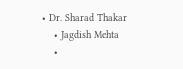• Dr. Sharad Thakar
    • Jagdish Mehta
    •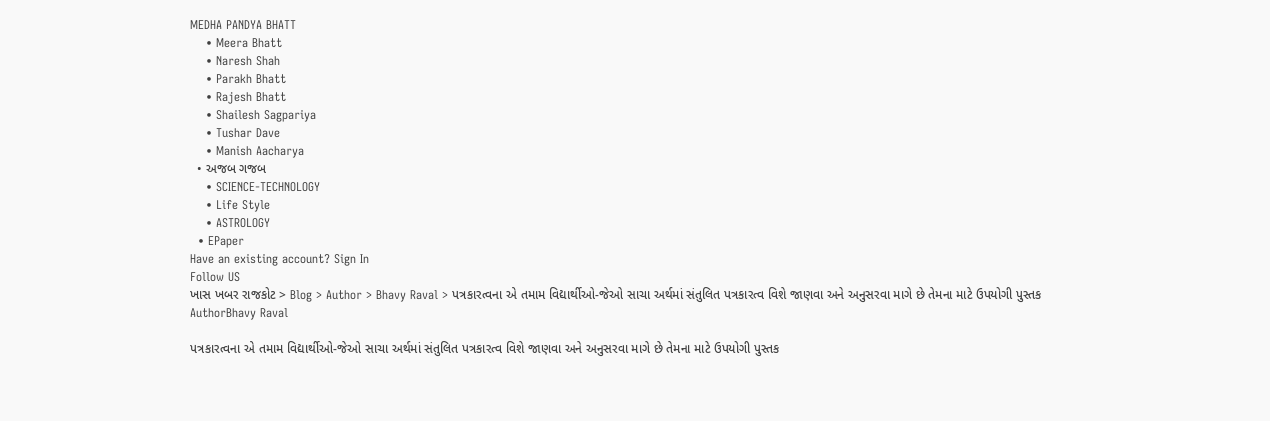MEDHA PANDYA BHATT
    • Meera Bhatt
    • Naresh Shah
    • Parakh Bhatt
    • Rajesh Bhatt
    • Shailesh Sagpariya
    • Tushar Dave
    • Manish Aacharya
  • અજબ ગજબ
    • SCIENCE-TECHNOLOGY
    • Life Style
    • ASTROLOGY
  • EPaper
Have an existing account? Sign In
Follow US
ખાસ ખબર રાજકોટ > Blog > Author > Bhavy Raval > પત્રકારત્વના એ તમામ વિદ્યાર્થીઓ-જેઓ સાચા અર્થમાં સંતુલિત પત્રકારત્વ વિશે જાણવા અને અનુસરવા માગે છે તેમના માટે ઉપયોગી પુસ્તક
AuthorBhavy Raval

પત્રકારત્વના એ તમામ વિદ્યાર્થીઓ-જેઓ સાચા અર્થમાં સંતુલિત પત્રકારત્વ વિશે જાણવા અને અનુસરવા માગે છે તેમના માટે ઉપયોગી પુસ્તક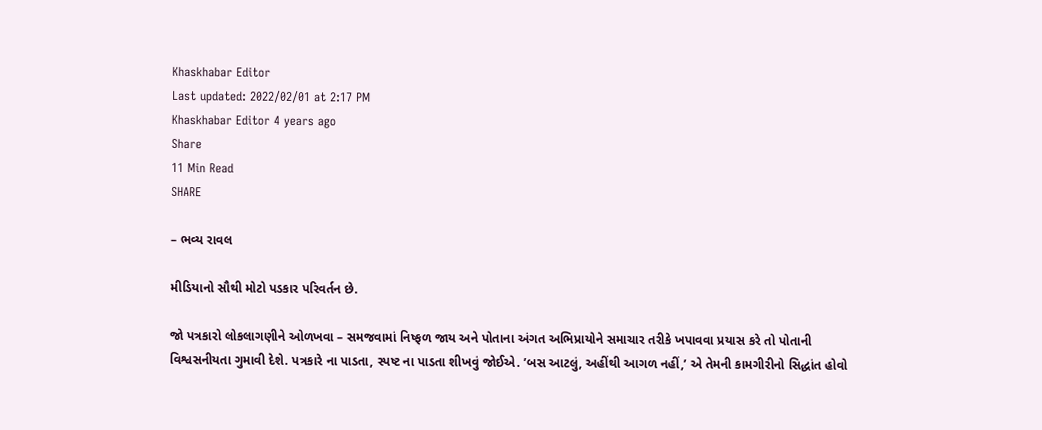Khaskhabar Editor
Last updated: 2022/02/01 at 2:17 PM
Khaskhabar Editor 4 years ago
Share
11 Min Read
SHARE

– ભવ્ય રાવલ

મીડિયાનો સૌથી મોટો પડકાર પરિવર્તન છે.

જો પત્રકારો લોકલાગણીને ઓળખવા – સમજવામાં નિષ્ફળ જાય અને પોતાના અંગત અભિપ્રાયોને સમાચાર તરીકે ખપાવવા પ્રયાસ કરે તો પોતાની વિશ્વસનીયતા ગુમાવી દેશે. પત્રકારે ના પાડતા, સ્પષ્ટ ના પાડતા શીખવું જોઈએ. ’બસ આટલું, અહીંથી આગળ નહીં,’ એ તેમની કામગીરીનો સિદ્ધાંત હોવો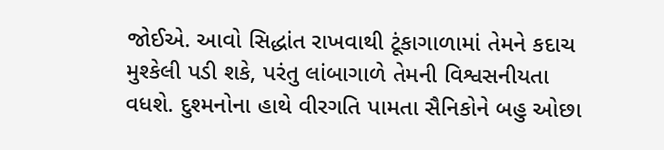જોઈએ. આવો સિદ્ધાંત રાખવાથી ટૂંકાગાળામાં તેમને કદાચ મુશ્કેલી પડી શકે, પરંતુ લાંબાગાળે તેમની વિશ્વસનીયતા વધશે. દુશ્મનોના હાથે વીરગતિ પામતા સૈનિકોને બહુ ઓછા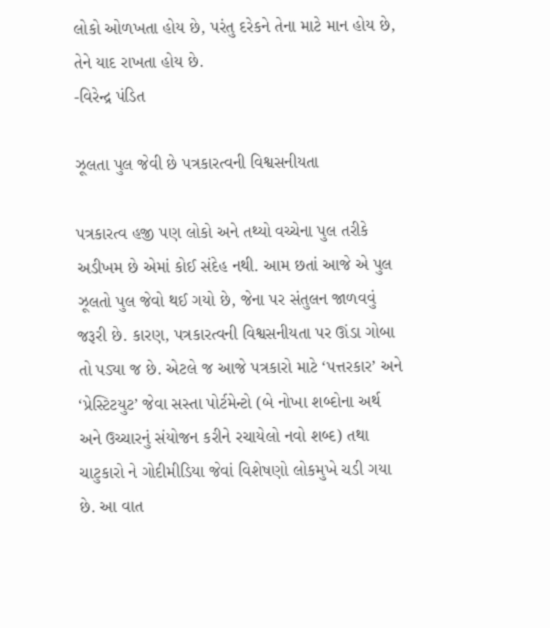લોકો ઓળખતા હોય છે, પરંતુ દરેકને તેના માટે માન હોય છે, તેને યાદ રાખતા હોય છે.
-વિરેન્દ્ર પંડિત

ઝૂલતા પુલ જેવી છે પત્રકારત્વની વિશ્વસનીયતા

પત્રકારત્વ હજી પણ લોકો અને તથ્યો વચ્ચેના પુલ તરીકે અડીખમ છે એમાં કોઈ સંદેહ નથી. આમ છતાં આજે એ પુલ ઝૂલતો પુલ જેવો થઈ ગયો છે, જેના પર સંતુલન જાળવવું જરૂરી છે. કારણ, પત્રકારત્વની વિશ્વસનીયતા પર ઊંડા ગોબા તો પડ્યા જ છે. એટલે જ આજે પત્રકારો માટે ‘પત્તરકાર’ અને ‘પ્રેસ્ટિટયુટ’ જેવા સસ્તા પોર્ટમેન્ટો (બે નોખા શબ્દોના અર્થ અને ઉચ્ચારનું સંયોજન કરીને રચાયેલો નવો શબ્દ) તથા ચાટુકારો ને ગોદીમીડિયા જેવાં વિશેષણો લોકમુખે ચડી ગયા છે. આ વાત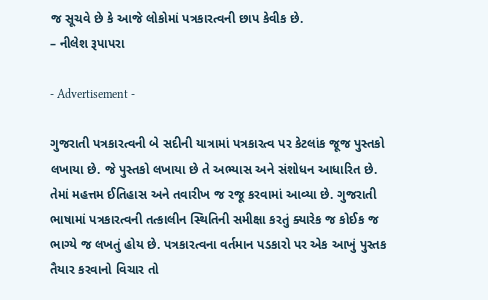જ સૂચવે છે કે આજે લોકોમાં પત્રકારત્વની છાપ કેવીક છે.
– નીલેશ રૂપાપરા

- Advertisement -

ગુજરાતી પત્રકારત્વની બે સદીની યાત્રામાં પત્રકારત્વ પર કેટલાંક જૂજ પુસ્તકો લખાયા છે. જે પુસ્તકો લખાયા છે તે અભ્યાસ અને સંશોધન આધારિત છે. તેમાં મહત્તમ ઈતિહાસ અને તવારીખ જ રજૂ કરવામાં આવ્યા છે. ગુજરાતી ભાષામાં પત્રકારત્વની તત્કાલીન સ્થિતિની સમીક્ષા કરતું ક્યારેક જ કોઈક જ ભાગ્યે જ લખતું હોય છે. પત્રકારત્વના વર્તમાન પડકારો પર એક આખું પુસ્તક તૈયાર કરવાનો વિચાર તો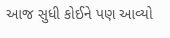આજ સુધી કોઈને પણ આવ્યો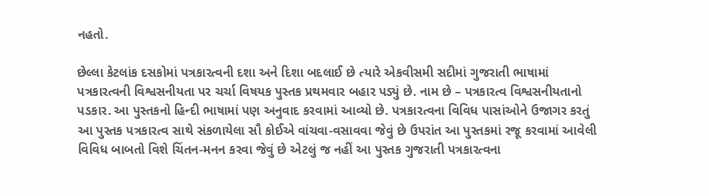નહતો.

છેલ્લા કેટલાંક દસકોમાં પત્રકારત્વની દશા અને દિશા બદલાઈ છે ત્યારે એકવીસમી સદીમાં ગુજરાતી ભાષામાં પત્રકારત્વની વિશ્વસનીયતા પર ચર્ચા વિષયક પુસ્તક પ્રથમવાર બહાર પડ્યું છે. નામ છે – પત્રકારત્વ વિશ્વસનીયતાનો પડકાર. આ પુસ્તકનો હિન્દી ભાષામાં પણ અનુવાદ કરવામાં આવ્યો છે. પત્રકારત્વના વિવિધ પાસાંઓને ઉજાગર કરતું આ પુસ્તક પત્રકારત્વ સાથે સંકળાયેલા સૌ કોઈએ વાંચવા-વસાવવા જેવું છે ઉપરાંત આ પુસ્તકમાં રજૂ કરવામાં આવેલી વિવિધ બાબતો વિશે ચિંતન-મનન કરવા જેવું છે એટલું જ નહીં આ પુસ્તક ગુજરાતી પત્રકારત્વના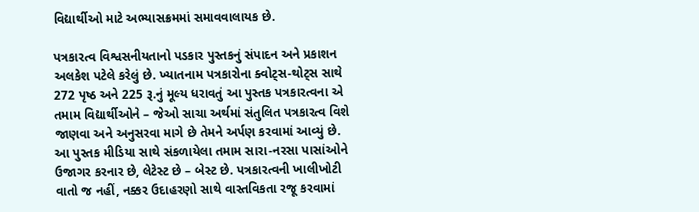વિદ્યાર્થીઓ માટે અભ્યાસક્રમમાં સમાવવાલાયક છે.

પત્રકારત્વ વિશ્વસનીયતાનો પડકાર પુસ્તકનું સંપાદન અને પ્રકાશન અલકેશ પટેલે કરેલું છે. ખ્યાતનામ પત્રકારોના ક્વોટ્સ-થોટ્સ સાથે 272 પૃષ્ઠ અને 225 રૂ.નું મૂલ્ય ધરાવતું આ પુસ્તક પત્રકારત્વના એ તમામ વિદ્યાર્થીઓને – જેઓ સાચા અર્થમાં સંતુલિત પત્રકારત્વ વિશે જાણવા અને અનુસરવા માગે છે તેમને અર્પણ કરવામાં આવ્યું છે. આ પુસ્તક મીડિયા સાથે સંકળાયેલા તમામ સારા-નરસા પાસાંઓને ઉજાગર કરનાર છે, લેટેસ્ટ છે – બેસ્ટ છે. પત્રકારત્વની ખાલીખોટી વાતો જ નહીં, નક્કર ઉદાહરણો સાથે વાસ્તવિકતા રજૂ કરવામાં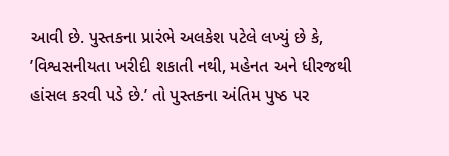આવી છે. પુસ્તકના પ્રારંભે અલકેશ પટેલે લખ્યું છે કે, ’વિશ્વસનીયતા ખરીદી શકાતી નથી, મહેનત અને ધીરજથી હાંસલ કરવી પડે છે.’ તો પુસ્તકના અંતિમ પુષ્ઠ પર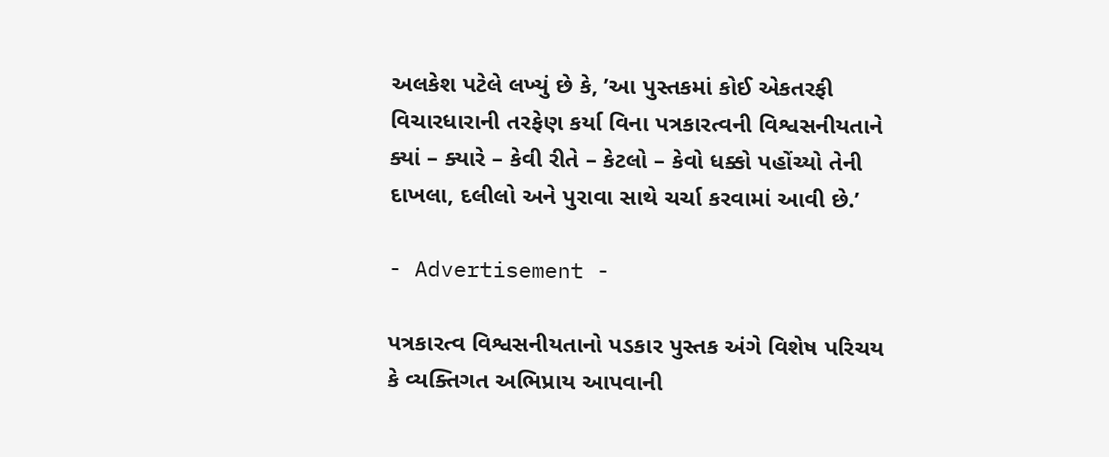અલકેશ પટેલે લખ્યું છે કે, ’આ પુસ્તકમાં કોઈ એકતરફી વિચારધારાની તરફેણ કર્યા વિના પત્રકારત્વની વિશ્વસનીયતાને ક્યાં – ક્યારે – કેવી રીતે – કેટલો – કેવો ધક્કો પહોંચ્યો તેની દાખલા, દલીલો અને પુરાવા સાથે ચર્ચા કરવામાં આવી છે.’

- Advertisement -

પત્રકારત્વ વિશ્વસનીયતાનો પડકાર પુસ્તક અંગે વિશેષ પરિચય કે વ્યક્તિગત અભિપ્રાય આપવાની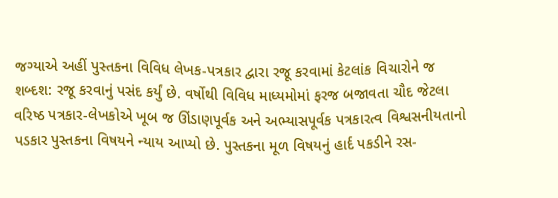જગ્યાએ અહીં પુસ્તકના વિવિધ લેખક-પત્રકાર દ્વારા રજૂ કરવામાં કેટલાંક વિચારોને જ શબ્દશ: રજૂ કરવાનું પસંદ કર્યું છે. વર્ષોથી વિવિધ માધ્યમોમાં ફરજ બજાવતા ચૌદ જેટલા વરિષ્ઠ પત્રકાર-લેખકોએ ખૂબ જ ઊંડાણપૂર્વક અને અભ્યાસપૂર્વક પત્રકારત્વ વિશ્વસનીયતાનો પડકાર પુસ્તકના વિષયને ન્યાય આપ્યો છે. પુસ્તકના મૂળ વિષયનું હાર્દ પકડીને રસ-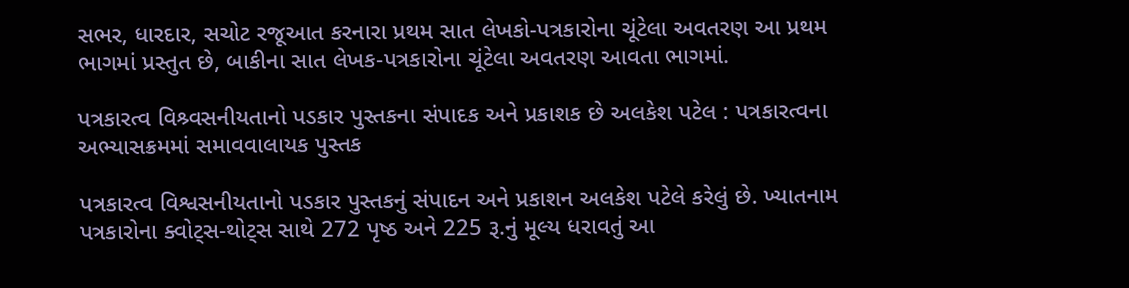સભર, ધારદાર, સચોટ રજૂઆત કરનારા પ્રથમ સાત લેખકો-પત્રકારોના ચૂંટેલા અવતરણ આ પ્રથમ ભાગમાં પ્રસ્તુત છે, બાકીના સાત લેખક-પત્રકારોના ચૂંટેલા અવતરણ આવતા ભાગમાં.

પત્રકારત્વ વિશ્ર્વસનીયતાનો પડકાર પુસ્તકના સંપાદક અને પ્રકાશક છે અલકેશ પટેલ : પત્રકારત્વના અભ્યાસક્રમમાં સમાવવાલાયક પુસ્તક

પત્રકારત્વ વિશ્વસનીયતાનો પડકાર પુસ્તકનું સંપાદન અને પ્રકાશન અલકેશ પટેલે કરેલું છે. ખ્યાતનામ પત્રકારોના ક્વોટ્સ-થોટ્સ સાથે 272 પૃષ્ઠ અને 225 રૂ.નું મૂલ્ય ધરાવતું આ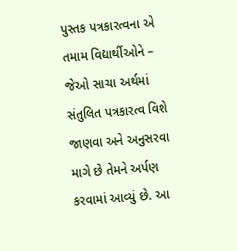પુસ્તક પત્રકારત્વના એ તમામ વિદ્યાર્થીઓને – જેઓ સાચા અર્થમાં સંતુલિત પત્રકારત્વ વિશે જાણવા અને અનુસરવા માગે છે તેમને અર્પણ કરવામાં આવ્યું છે. આ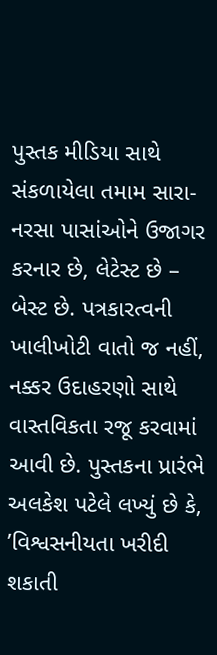પુસ્તક મીડિયા સાથે સંકળાયેલા તમામ સારા-નરસા પાસાંઓને ઉજાગર કરનાર છે, લેટેસ્ટ છે – બેસ્ટ છે. પત્રકારત્વની ખાલીખોટી વાતો જ નહીં, નક્કર ઉદાહરણો સાથે વાસ્તવિકતા રજૂ કરવામાં આવી છે. પુસ્તકના પ્રારંભે અલકેશ પટેલે લખ્યું છે કે, ’વિશ્વસનીયતા ખરીદી શકાતી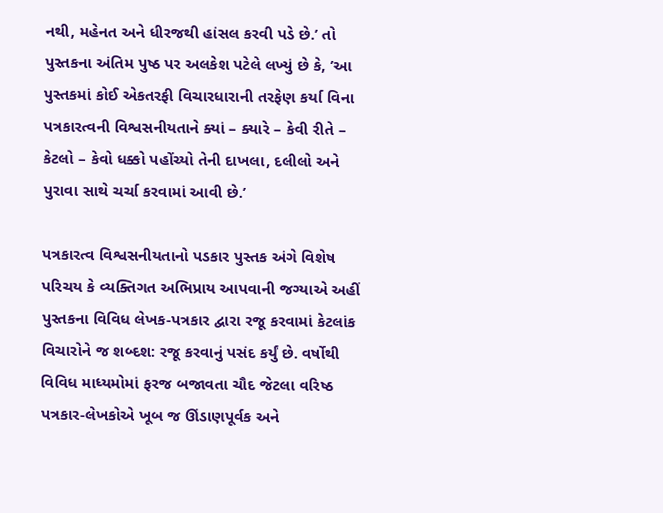નથી, મહેનત અને ધીરજથી હાંસલ કરવી પડે છે.’ તો પુસ્તકના અંતિમ પુષ્ઠ પર અલકેશ પટેલે લખ્યું છે કે, ’આ પુસ્તકમાં કોઈ એકતરફી વિચારધારાની તરફેણ કર્યા વિના પત્રકારત્વની વિશ્વસનીયતાને ક્યાં – ક્યારે – કેવી રીતે – કેટલો – કેવો ધક્કો પહોંચ્યો તેની દાખલા, દલીલો અને પુરાવા સાથે ચર્ચા કરવામાં આવી છે.’

પત્રકારત્વ વિશ્વસનીયતાનો પડકાર પુસ્તક અંગે વિશેષ પરિચય કે વ્યક્તિગત અભિપ્રાય આપવાની જગ્યાએ અહીં પુસ્તકના વિવિધ લેખક-પત્રકાર દ્વારા રજૂ કરવામાં કેટલાંક વિચારોને જ શબ્દશ: રજૂ કરવાનું પસંદ કર્યું છે. વર્ષોથી વિવિધ માધ્યમોમાં ફરજ બજાવતા ચૌદ જેટલા વરિષ્ઠ પત્રકાર-લેખકોએ ખૂબ જ ઊંડાણપૂર્વક અને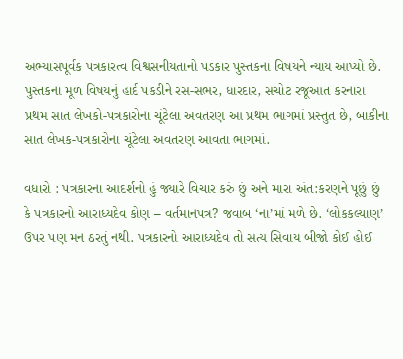અભ્યાસપૂર્વક પત્રકારત્વ વિશ્વસનીયતાનો પડકાર પુસ્તકના વિષયને ન્યાય આપ્યો છે. પુસ્તકના મૂળ વિષયનું હાર્દ પકડીને રસ-સભર, ધારદાર, સચોટ રજૂઆત કરનારા પ્રથમ સાત લેખકો-પત્રકારોના ચૂંટેલા અવતરણ આ પ્રથમ ભાગમાં પ્રસ્તુત છે, બાકીના સાત લેખક-પત્રકારોના ચૂંટેલા અવતરણ આવતા ભાગમાં.

વધારો : પત્રકારના આદર્શનો હું જ્યારે વિચાર કરું છું અને મારા અંત:કરણને પૂછું છું કે પત્રકારનો આરાધ્યદેવ કોણ – વર્તમાનપત્ર? જવાબ ‘ના’માં મળે છે. ‘લોકકલ્યાણ’ ઉપર પણ મન ઠરતું નથી. પત્રકારનો આરાધ્યદેવ તો સત્ય સિવાય બીજો કોઈ હોઈ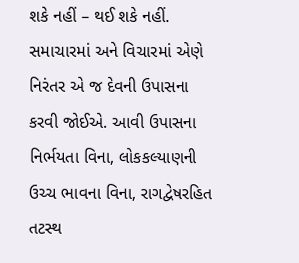શકે નહીં – થઈ શકે નહીં. સમાચારમાં અને વિચારમાં એણે નિરંતર એ જ દેવની ઉપાસના કરવી જોઈએ. આવી ઉપાસના નિર્ભયતા વિના, લોકકલ્યાણની ઉચ્ચ ભાવના વિના, રાગદ્વેષરહિત તટસ્થ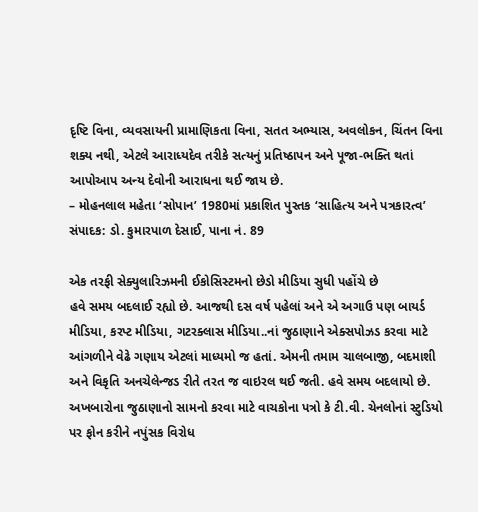દૃષ્ટિ વિના, વ્યવસાયની પ્રામાણિકતા વિના, સતત અભ્યાસ, અવલોકન, ચિંતન વિના શક્ય નથી, એટલે આરાધ્યદેવ તરીકે સત્યનું પ્રતિષ્ઠાપન અને પૂજા-ભક્તિ થતાં આપોઆપ અન્ય દેવોની આરાધના થઈ જાય છે.
– મોહનલાલ મહેતા ‘સોપાન’ 1980માં પ્રકાશિત પુસ્તક ‘સાહિત્ય અને પત્રકારત્વ’
સંપાદક: ડો. કુમારપાળ દેસાઈ, પાના નં. 89

એક તરફી સેક્યુલારિઝમની ઈકોસિસ્ટમનો છેડો મીડિયા સુધી પહોંચે છે
હવે સમય બદલાઈ રહ્યો છે. આજથી દસ વર્ષ પહેલાં અને એ અગાઉ પણ બાયર્ડ મીડિયા, કરપ્ટ મીડિયા, ગટરક્લાસ મીડિયા..નાં જુઠાણાને એક્સપોઝડ કરવા માટે આંગળીને વેઢે ગણાય એટલાં માધ્યમો જ હતાં. એમની તમામ ચાલબાજી, બદમાશી અને વિકૃતિ અનચેલેન્જડ રીતે તરત જ વાઇરલ થઈ જતી. હવે સમય બદલાયો છે. અખબારોના જુઠાણાનો સામનો કરવા માટે વાચકોના પત્રો કે ટી.વી. ચેનલોનાં સ્ટુડિયો પર ફોન કરીને નપુંસક વિરોધ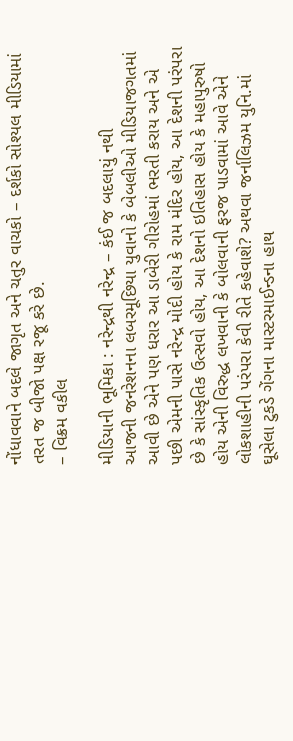નોંધાવવાને બદલે જાગૃત અને ચતુર વાચકો – દર્શકો સોશ્યલ મીડિયામાં તરત જ બીજો પક્ષ રજૂ કરે છે.
– વિક્રમ વકીલ

મીડિયાની ભૂમિકા : નરેન્દ્રથી નરેન્દ્ર – કંઈ જ બદલાયું નથી
આજની જનરેશનના લબરમૂછિયા યુવાનો કે બેબલીઓ મીડિયાજગતમાં આવી છે એને પણ ધરાર આ ડાબેરી ગીરોહમાં ભરતી કરાય અને એ પછી એમની પાસે નરેન્દ્ર મોદી હોય કે રામ મંદિર હોય, આ દેશની પરંપરા છે કે સાંસ્કૃતિક ઉત્સવો હોય, આ દેશનો ઇતિહાસ હોય કે મહાપુરુષો હોય એની વિરુદ્ધ લખવાની કે બોલવાની ફરજ પાડવામાં આવે એને લોકશાહીની પરંપરા કેવી રીતે કહેવાશે? અથવા જર્નાલિઝમ યુનિ.માં ઘૂસેલા ટુકડે ગેંગના માસ્ટરમાઈન્ડના હાથ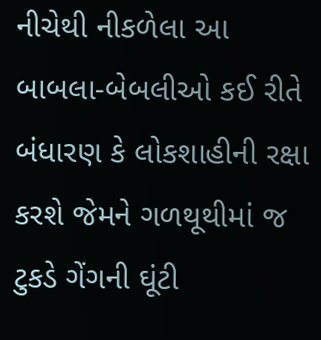નીચેથી નીકળેલા આ બાબલા-બેબલીઓ કઈ રીતે બંધારણ કે લોકશાહીની રક્ષા કરશે જેમને ગળથૂથીમાં જ ટુકડે ગેંગની ઘૂંટી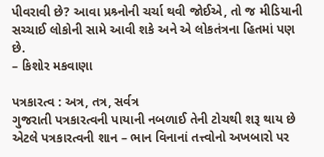પીવરાવી છે? આવા પ્રશ્ર્નોની ચર્ચા થવી જોઈએ, તો જ મીડિયાની સચ્ચાઈ લોકોની સામે આવી શકે અને એ લોકતંત્રના હિતમાં પણ છે.
– કિશોર મકવાણા

પત્રકારત્વ : અત્ર, તત્ર, સર્વત્ર
ગુજરાતી પત્રકારત્વની પાયાની નબળાઈ તેની ટોચથી શરૂ થાય છે એટલે પત્રકારત્વની શાન – ભાન વિનાનાં તત્ત્વોનો અખબારો પર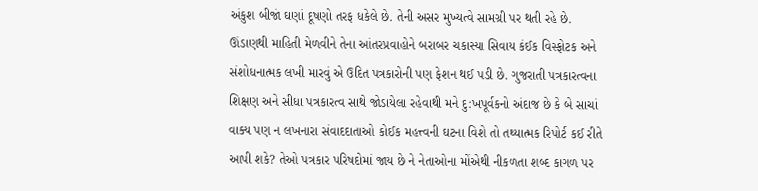અંકુશ બીજાં ઘણાં દૂષણો તરફ ધકેલે છે. તેની અસર મુખ્યત્વે સામગ્રી પર થતી રહે છે. ઊંડાણથી માહિતી મેળવીને તેના આંતરપ્રવાહોને બરાબર ચકાસ્યા સિવાય કંઈક વિસ્ફોટક અને સંશોધનાત્મક લખી મારવું એ ઉદિત પત્રકારોની પણ ફેશન થઈ પડી છે. ગુજરાતી પત્રકારત્વના શિક્ષણ અને સીધા પત્રકારત્વ સાથે જોડાયેલા રહેવાથી મને દુ:ખપૂર્વકનો અંદાજ છે કે બે સાચાં વાક્ય પણ ન લખનારા સંવાદદાતાઓ કોઈક મહત્ત્વની ઘટના વિશે તો તથ્યાત્મક રિપોર્ટ કઈ રીતે આપી શકે? તેઓ પત્રકાર પરિષદોમાં જાય છે ને નેતાઓના મોંએથી નીકળતા શબ્દ કાગળ પર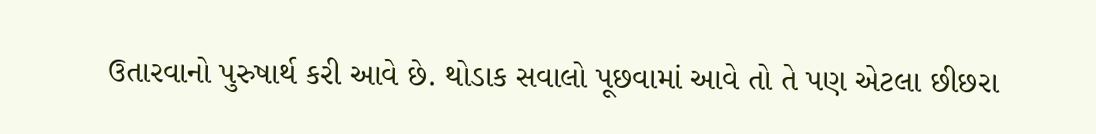ઉતારવાનો પુરુષાર્થ કરી આવે છે. થોડાક સવાલો પૂછવામાં આવે તો તે પણ એટલા છીછરા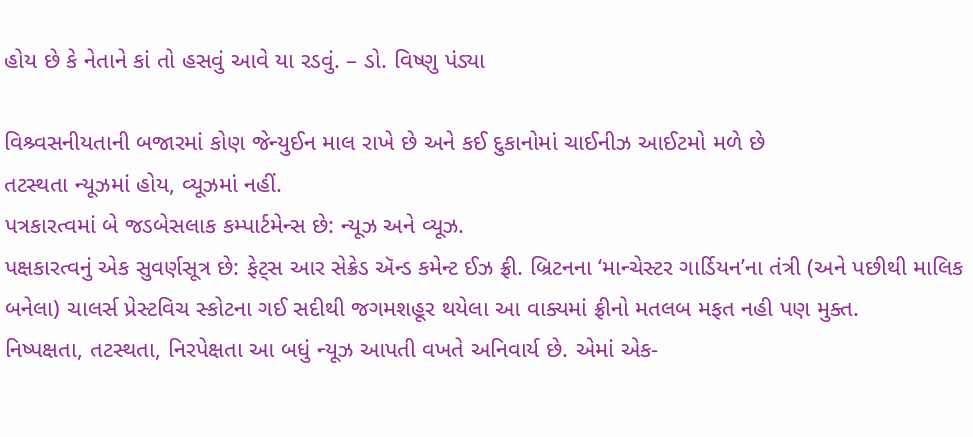હોય છે કે નેતાને કાં તો હસવું આવે યા રડવું. – ડો. વિષ્ણુ પંડ્યા

વિશ્ર્વસનીયતાની બજારમાં કોણ જેન્યુઈન માલ રાખે છે અને કઈ દુકાનોમાં ચાઈનીઝ આઈટમો મળે છે
તટસ્થતા ન્યૂઝમાં હોય, વ્યૂઝમાં નહીં.
પત્રકારત્વમાં બે જડબેસલાક કમ્પાર્ટમેન્સ છે: ન્યૂઝ અને વ્યૂઝ.
પક્ષકારત્વનું એક સુવર્ણસૂત્ર છે: ફેટ્સ આર સેક્રેડ ઍન્ડ કમેન્ટ ઈઝ ફ્રી. બ્રિટનના ‘માન્ચેસ્ટર ગાર્ડિયન’ના તંત્રી (અને પછીથી માલિક બનેલા) ચાલર્સ પ્રેસ્ટવિચ સ્કોટના ગઈ સદીથી જગમશહૂર થયેલા આ વાક્યમાં ફ્રીનો મતલબ મફત નહી પણ મુક્ત.
નિષ્પક્ષતા, તટસ્થતા, નિરપેક્ષતા આ બધું ન્યૂઝ આપતી વખતે અનિવાર્ય છે. એમાં એક-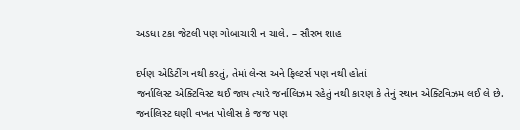અડધા ટકા જેટલી પણ ગોબાચારી ન ચાલે. – સૌરભ શાહ

દર્પણ એડિટીંગ નથી કરતું, તેમાં લેન્સ અને ફિલ્ટર્સ પણ નથી હોતાં
જર્નાલિસ્ટ એક્ટિવિસ્ટ થઈ જાય ત્યારે જર્નાલિઝમ રહેતું નથી કારણ કે તેનું સ્થાન એક્ટિવિઝમ લઈ લે છે. જર્નાલિસ્ટ ઘણી વખત પોલીસ કે જજ પણ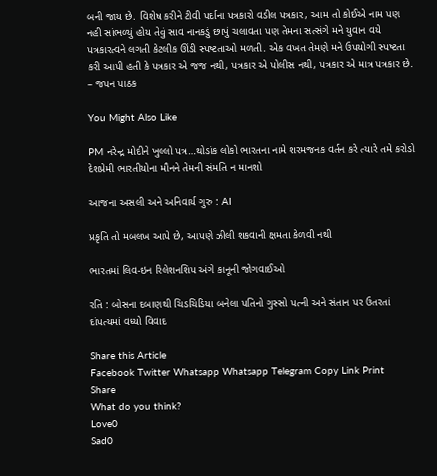બની જાય છે. વિશેષ કરીને ટીવી પર્દાના પત્રકારો વડીલ પત્રકાર, આમ તો કોઈએ નામ પણ નહી સાંભળ્યું હોય તેવું સાવ નાનકડું છાપું ચલાવતા પણ તેમના સત્સંગે મને યુવાન વયે પત્રકારત્વને લગતી કેટલીક ઊંડી સ્પષ્ટતાઓ મળતી. એક વખત તેમણે મને ઉપયોગી સ્પષ્ટતા કરી આપી હતી કે પત્રકાર એ જજ નથી, પત્રકાર એ પોલીસ નથી, પત્રકાર એ માત્ર પત્રકાર છે.
– જપન પાઠક

You Might Also Like

PM નરેન્દ્ર મોદીને ખુલ્લો પત્ર…થોડાંક લોકો ભારતના નામે શરમજનક વર્તન કરે ત્યારે તમે કરોડો દેશપ્રેમી ભારતીયોના મૌનને તેમની સંમતિ ન માનશો

આજના અસલી અને અનિવાર્ય ગુરુ : AI

પ્રકૃતિ તો મબલખ આપે છે, આપણે ઝીલી શકવાની ક્ષમતા કેળવી નથી

ભારતમાં લિવ-ઇન રિલેશનશિપ અંગે કાનૂની જોગવાઈઓ

રતિ : બોસના દબાણથી ચિડચિડિયા બનેલા પતિનો ગુસ્સો પત્ની અને સંતાન પર ઉતરતાં દાંપત્યમાં વધ્યો વિવાદ

Share this Article
Facebook Twitter Whatsapp Whatsapp Telegram Copy Link Print
Share
What do you think?
Love0
Sad0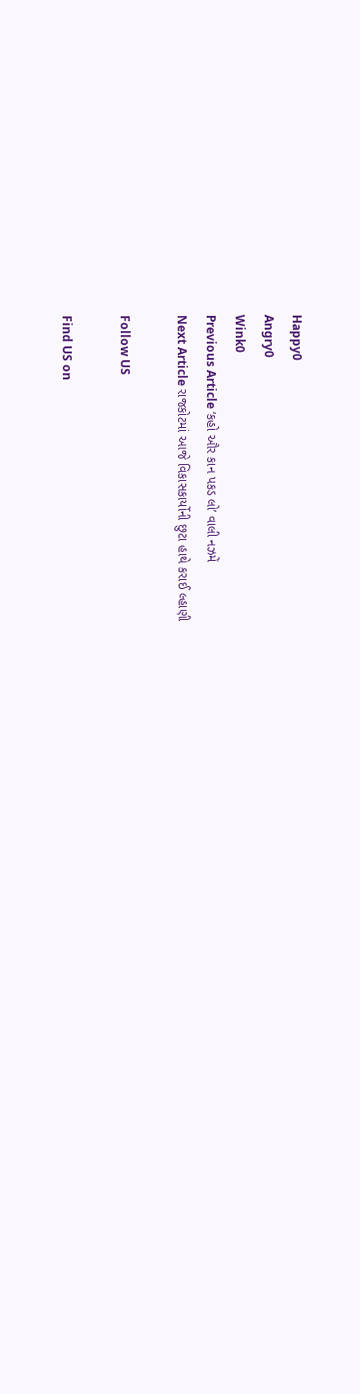Happy0
Angry0
Wink0
Previous Article ‘કહો ઔર કાન પકડ લો’ વાલી નઝમેં
Next Article રાજકોટમાં આજે વિકાસકાર્યોની છુટા હાથે કરાઈ લ્હાણી

Follow US

Find US on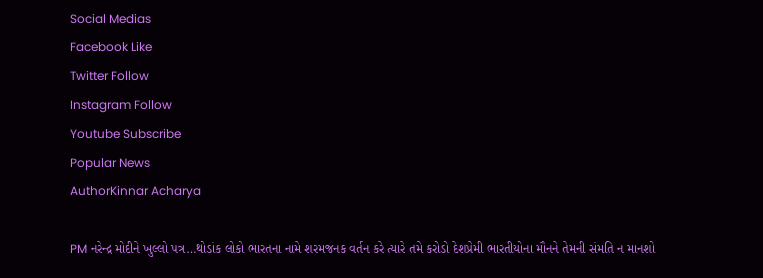Social Medias
Facebook Like
Twitter Follow
Instagram Follow
Youtube Subscribe
Popular News
AuthorKinnar Acharya

PM નરેન્દ્ર મોદીને ખુલ્લો પત્ર…થોડાંક લોકો ભારતના નામે શરમજનક વર્તન કરે ત્યારે તમે કરોડો દેશપ્રેમી ભારતીયોના મૌનને તેમની સંમતિ ન માનશો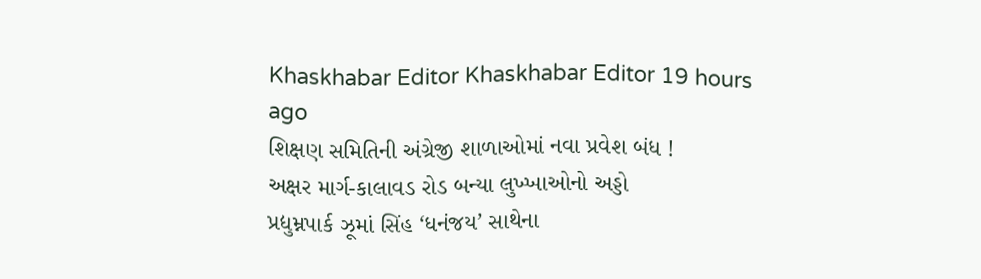Khaskhabar Editor Khaskhabar Editor 19 hours ago
શિક્ષણ સમિતિની અંગ્રેજી શાળાઓમાં નવા પ્રવેશ બંધ !
અક્ષર માર્ગ-કાલાવડ રોડ બન્યા લુખ્ખાઓનો અડ્ડો
પ્રદ્યુમ્નપાર્ક ઝૂમાં સિંહ ‘ધનંજય’ સાથેના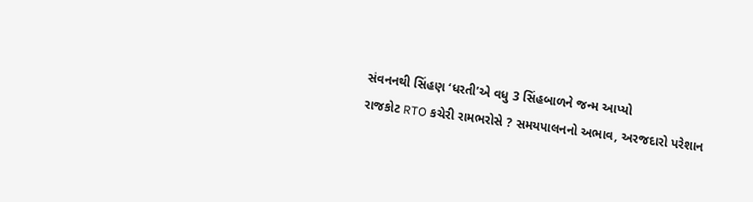સંવનનથી સિંહણ ‘ધરતી’એ વધુ 3 સિંહબાળને જન્મ આપ્યો
રાજકોટ RTO કચેરી રામભરોસે ? સમયપાલનનો અભાવ, અરજદારો પરેશાન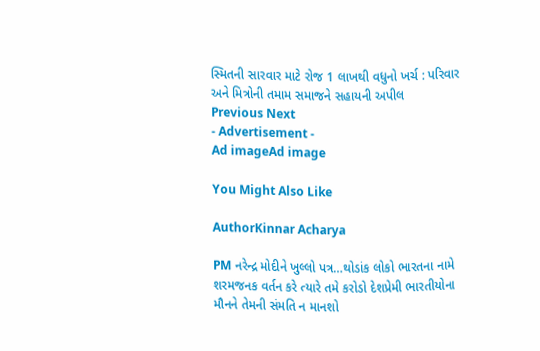સ્મિતની સારવાર માટે રોજ 1 લાખથી વધુનો ખર્ચ : પરિવાર અને મિત્રોની તમામ સમાજને સહાયની અપીલ
Previous Next
- Advertisement -
Ad imageAd image

You Might Also Like

AuthorKinnar Acharya

PM નરેન્દ્ર મોદીને ખુલ્લો પત્ર…થોડાંક લોકો ભારતના નામે શરમજનક વર્તન કરે ત્યારે તમે કરોડો દેશપ્રેમી ભારતીયોના મૌનને તેમની સંમતિ ન માનશો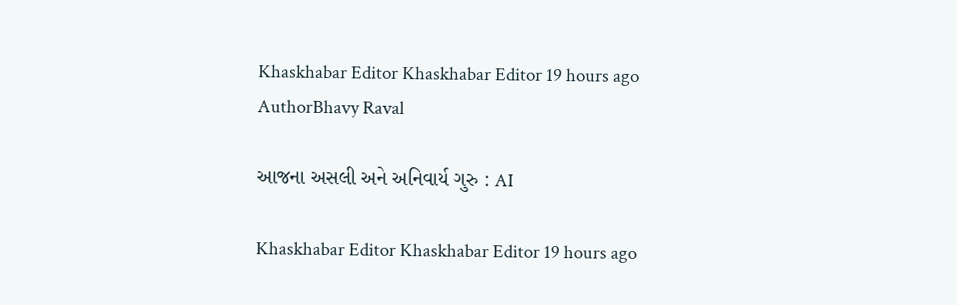Khaskhabar Editor Khaskhabar Editor 19 hours ago
AuthorBhavy Raval

આજના અસલી અને અનિવાર્ય ગુરુ : AI

Khaskhabar Editor Khaskhabar Editor 19 hours ago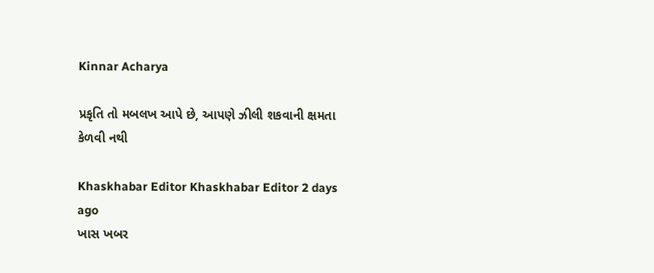Kinnar Acharya

પ્રકૃતિ તો મબલખ આપે છે, આપણે ઝીલી શકવાની ક્ષમતા કેળવી નથી

Khaskhabar Editor Khaskhabar Editor 2 days ago
ખાસ ખબર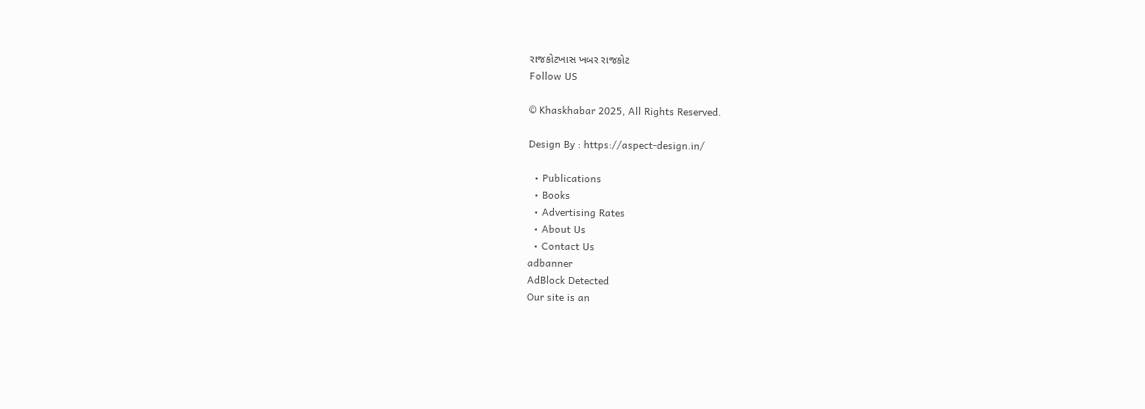રાજકોટખાસ ખબર રાજકોટ
Follow US

© Khaskhabar 2025, All Rights Reserved.

Design By : https://aspect-design.in/

  • Publications
  • Books
  • Advertising Rates
  • About Us
  • Contact Us
adbanner
AdBlock Detected
Our site is an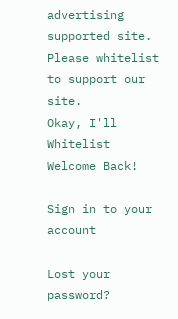advertising supported site. Please whitelist to support our site.
Okay, I'll Whitelist
Welcome Back!

Sign in to your account

Lost your password?